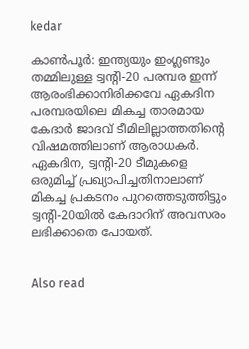kedar

കാണ്‍പൂര്‍: ഇന്ത്യയും ഇംഗ്ലണ്ടും തമ്മിലുള്ള ട്വന്റി-20 പരമ്പര ഇന്ന് ആരംഭിക്കാനിരിക്കവേ ഏകദിന പരമ്പരയിലെ മികച്ച താരമായ കേദാര്‍ ജാദവ് ടീമിലില്ലാത്തതിന്റെ വിഷമത്തിലാണ് ആരാധകര്‍. ഏകദിന, ട്വന്റി-20 ടീമുകളെ ഒരുമിച്ച് പ്രഖ്യാപിച്ചതിനാലാണ് മികച്ച പ്രകടനം പുറത്തെടുത്തിട്ടും ട്വന്റി-20യില്‍ കേദാറിന് അവസരം ലഭിക്കാതെ പോയത്.


Also read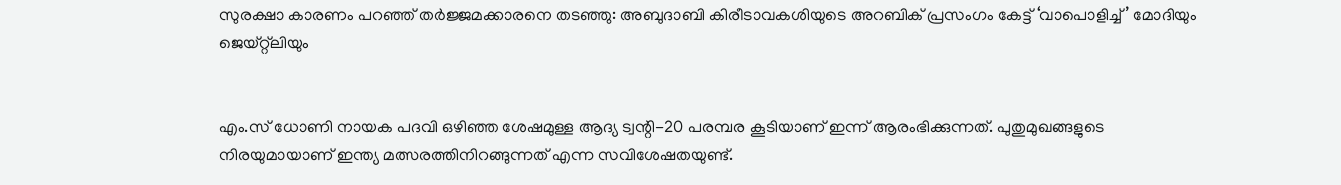സുരക്ഷാ കാരണം പറഞ്ഞ് തര്‍ജ്ജമക്കാരനെ തടഞ്ഞു: അബുദാബി കിരീടാവകശിയുടെ അറബിക് പ്രസംഗം കേട്ട് ‘വാപൊളിച്ച്’ മോദിയും ജെയ്റ്റ്ലിയും


എം.സ് ധോണി നായക പദവി ഒഴിഞ്ഞ ശേഷമുള്ള ആദ്യ ട്വന്റി-20 പരമ്പര കൂടിയാണ് ഇന്ന് ആരംഭിക്കുന്നത്. പുതുമുഖങ്ങളുടെ നിരയുമായാണ് ഇന്ത്യ മത്സരത്തിനിറങ്ങുന്നത് എന്ന സവിശേഷതയുണ്ട്.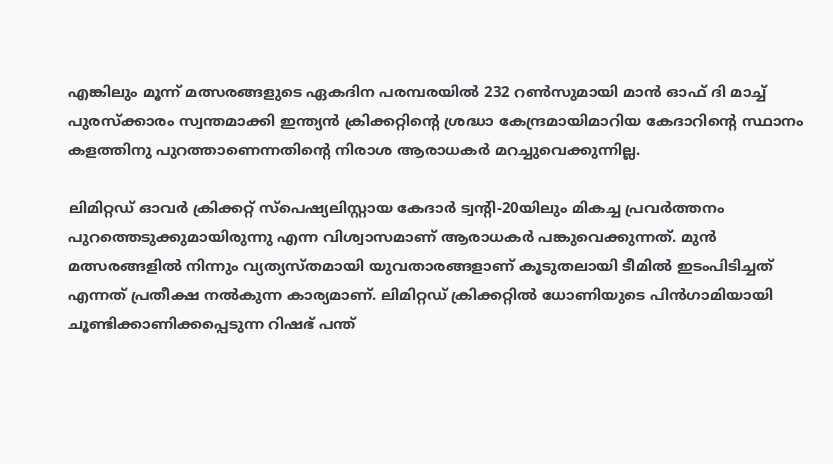എങ്കിലും മൂന്ന് മത്സരങ്ങളുടെ ഏകദിന പരമ്പരയില്‍ 232 റണ്‍സുമായി മാന്‍ ഓഫ് ദി മാച്ച് പുരസ്‌ക്കാരം സ്വന്തമാക്കി ഇന്ത്യന്‍ ക്രിക്കറ്റിന്റെ ശ്രദ്ധാ കേന്ദ്രമായിമാറിയ കേദാറിന്റെ സ്ഥാനം കളത്തിനു പുറത്താണെന്നതിന്റെ നിരാശ ആരാധകര്‍ മറച്ചുവെക്കുന്നില്ല.

ലിമിറ്റഡ് ഓവര്‍ ക്രിക്കറ്റ് സ്‌പെഷ്യലിസ്റ്റായ കേദാര്‍ ട്വന്റി-20യിലും മികച്ച പ്രവര്‍ത്തനം പുറത്തെടുക്കുമായിരുന്നു എന്ന വിശ്വാസമാണ് ആരാധകര്‍ പങ്കുവെക്കുന്നത്. മുന്‍ മത്സരങ്ങളില്‍ നിന്നും വ്യത്യസ്തമായി യുവതാരങ്ങളാണ് കൂടുതലായി ടീമില്‍ ഇടംപിടിച്ചത് എന്നത് പ്രതീക്ഷ നല്‍കുന്ന കാര്യമാണ്. ലിമിറ്റഡ് ക്രിക്കറ്റില്‍ ധോണിയുടെ പിന്‍ഗാമിയായി ചൂണ്ടിക്കാണിക്കപ്പെടുന്ന റിഷഭ് പന്ത്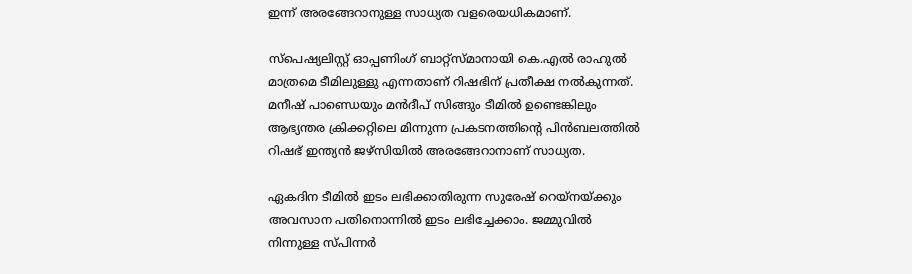ഇന്ന് അരങ്ങേറാനുള്ള സാധ്യത വളരെയധികമാണ്.

സ്‌പെഷ്യലിസ്റ്റ് ഓപ്പണിംഗ് ബാറ്റ്‌സ്മാനായി കെ.എല്‍ രാഹുല്‍ മാത്രമെ ടീമിലുള്ളു എന്നതാണ് റിഷഭിന് പ്രതീക്ഷ നല്‍കുന്നത്. മനീഷ് പാണ്ഡെയും മന്‍ദീപ് സിങ്ങും ടീമില്‍ ഉണ്ടെങ്കിലും ആഭ്യന്തര ക്രിക്കറ്റിലെ മിന്നുന്ന പ്രകടനത്തിന്റെ പിന്‍ബലത്തില്‍ റിഷഭ് ഇന്ത്യന്‍ ജഴ്‌സിയില്‍ അരങ്ങേറാനാണ് സാധ്യത.

ഏകദിന ടീമില്‍ ഇടം ലഭിക്കാതിരുന്ന സുരേഷ് റെയ്‌നയ്ക്കും അവസാന പതിനൊന്നില്‍ ഇടം ലഭിച്ചേക്കാം. ജമ്മുവില്‍ നിന്നുള്ള സ്പിന്നര്‍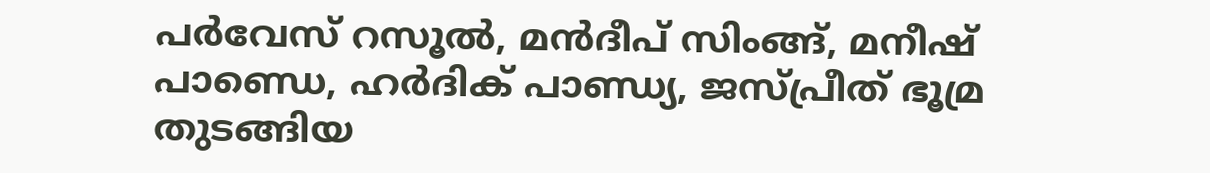പര്‍വേസ് റസൂല്‍, മന്‍ദീപ് സിംങ്ങ്, മനീഷ് പാണ്ഡെ, ഹര്‍ദിക് പാണ്ഡ്യ, ജസ്പ്രീത് ഭൂമ്ര തുടങ്ങിയ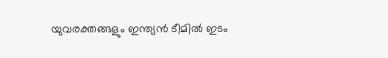യുവരക്തങ്ങളും ഇന്ത്യന്‍ ടീമില്‍ ഇടം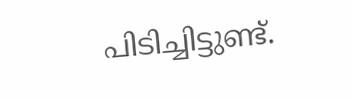പിടിച്ചിട്ടുണ്ട്.